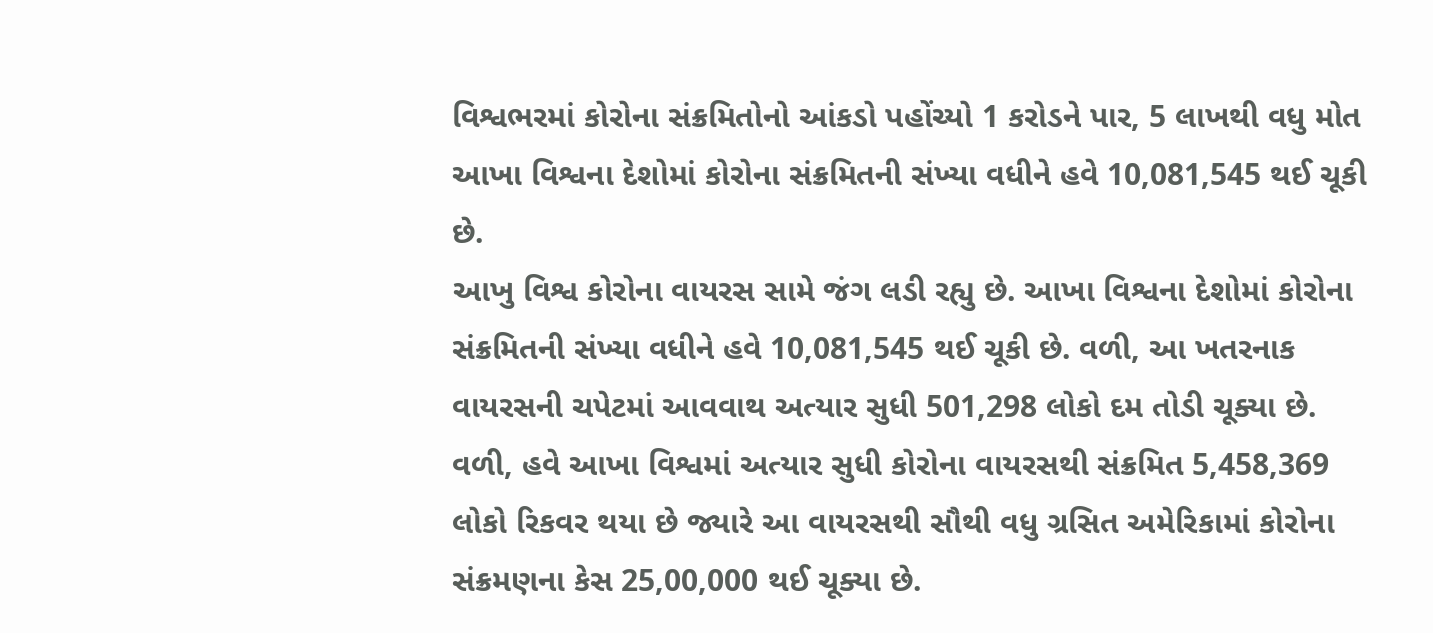વિશ્વભરમાં કોરોના સંક્રમિતોનો આંકડો પહોંચ્યો 1 કરોડને પાર, 5 લાખથી વધુ મોત
આખા વિશ્વના દેશોમાં કોરોના સંક્રમિતની સંખ્યા વધીને હવે 10,081,545 થઈ ચૂકી છે.
આખુ વિશ્વ કોરોના વાયરસ સામે જંગ લડી રહ્યુ છે. આખા વિશ્વના દેશોમાં કોરોના સંક્રમિતની સંખ્યા વધીને હવે 10,081,545 થઈ ચૂકી છે. વળી, આ ખતરનાક વાયરસની ચપેટમાં આવવાથ અત્યાર સુધી 501,298 લોકો દમ તોડી ચૂક્યા છે. વળી, હવે આખા વિશ્વમાં અત્યાર સુધી કોરોના વાયરસથી સંક્રમિત 5,458,369 લોકો રિકવર થયા છે જ્યારે આ વાયરસથી સૌથી વધુ ગ્રસિત અમેરિકામાં કોરોના સંક્રમણના કેસ 25,00,000 થઈ ચૂક્યા છે.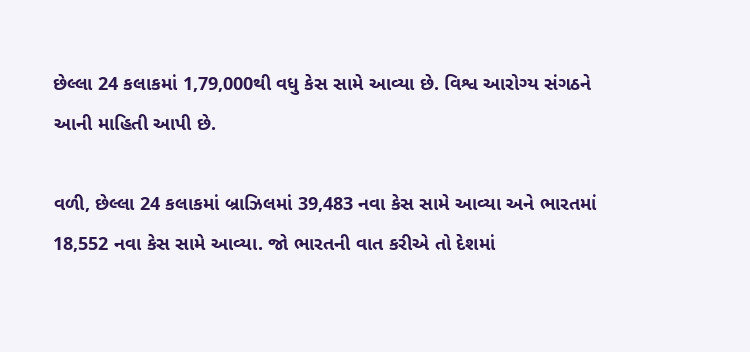છેલ્લા 24 કલાકમાં 1,79,000થી વધુ કેસ સામે આવ્યા છે. વિશ્વ આરોગ્ય સંગઠને આની માહિતી આપી છે.

વળી, છેલ્લા 24 કલાકમાં બ્રાઝિલમાં 39,483 નવા કેસ સામે આવ્યા અને ભારતમાં 18,552 નવા કેસ સામે આવ્યા. જો ભારતની વાત કરીએ તો દેશમાં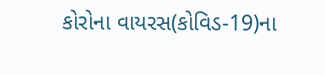કોરોના વાયરસ(કોવિડ-19)ના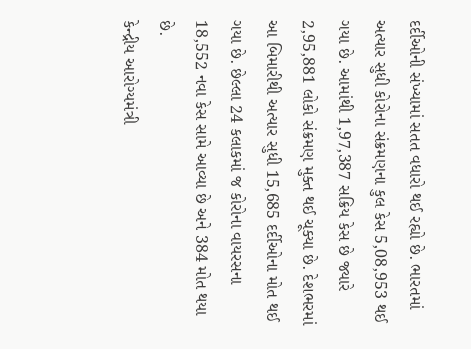દર્દીઓની સંખ્યામાં સતત વધારો થઈ રહ્યો છે. ભારતમાં અત્યાર સુધી કોરોના સંક્રમણના કુલ કેસ 5,08,953 થઈ ગયા છે. આમાંથી 1,97,387 સક્રિય કેસ છે જ્યારે 2,95,881 લોકો સંક્રમણ મુક્ત થઈ ચૂક્યા છે. દેશભરમાં આ બિમારીથી અત્યાર સુધી 15,685 દર્દીઓના મોત થઈ ગયા છે. છેલ્લા 24 કલાકમાં જ કોરોના વાયરસના 18,552 નવા કેસ સામે આવ્યા છે અને 384 મોત થયા છે.
કેન્દ્રીય આરોગ્યમંત્રી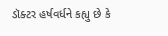ડૉક્ટર હર્ષવર્ધને કહ્યુ છે કે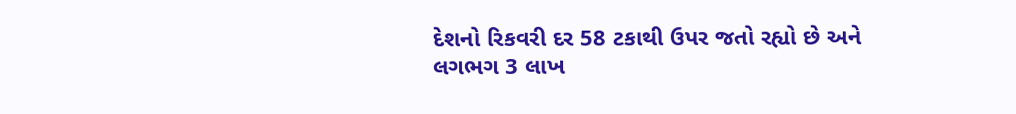દેશનો રિકવરી દર 58 ટકાથી ઉપર જતો રહ્યો છે અને લગભગ 3 લાખ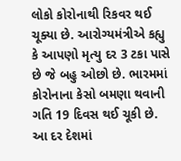લોકો કોરોનાથી રિકવર થઈ ચૂક્યા છે. આરોગ્યમંત્રીએ કહ્યુ કે આપણો મૃત્યુ દર 3 ટકા પાસે છે જે બહુ ઓછો છે. ભારમમાં કોરોનાના કેસો બમણા થવાની ગતિ 19 દિવસ થઈ ચૂકી છે. આ દર દેશમાં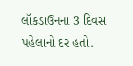લૉકડાઉનના 3 દિવસ પહેલાનો દર હતો.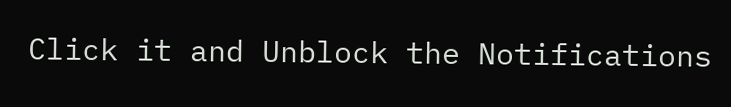Click it and Unblock the Notifications